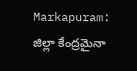Markapuram: జిల్లా కేంద్రమైనా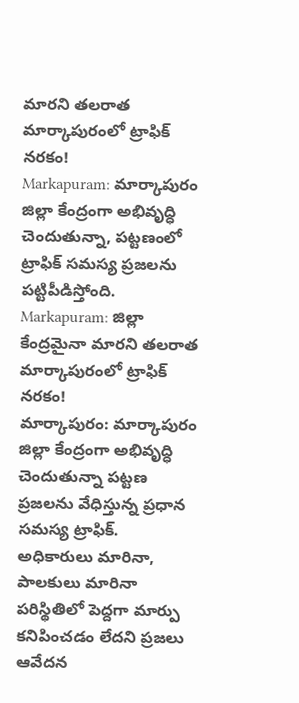మారని తలరాత మార్కాపురంలో ట్రాఫిక్ నరకం!
Markapuram: మార్కాపురం జిల్లా కేంద్రంగా అభివృద్ధి చెందుతున్నా, పట్టణంలో ట్రాఫిక్ సమస్య ప్రజలను పట్టిపీడిస్తోంది.
Markapuram: జిల్లా కేంద్రమైనా మారని తలరాత మార్కాపురంలో ట్రాఫిక్ నరకం!
మార్కాపురం: మార్కాపురం జిల్లా కేంద్రంగా అభివృద్ధి చెందుతున్నా పట్టణ ప్రజలను వేధిస్తున్న ప్రధాన సమస్య ట్రాఫిక్. అధికారులు మారినా, పాలకులు మారినా పరిస్థితిలో పెద్దగా మార్పు కనిపించడం లేదని ప్రజలు ఆవేదన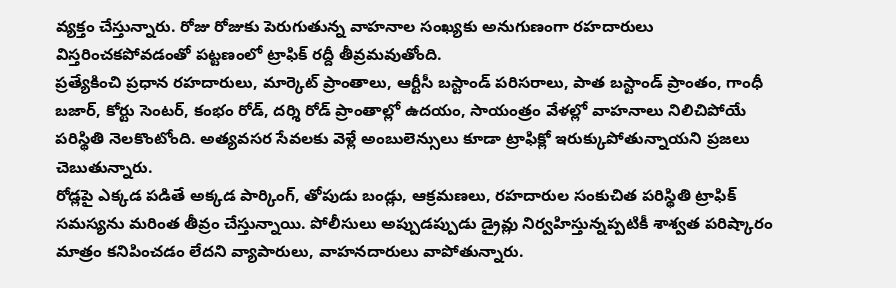వ్యక్తం చేస్తున్నారు. రోజు రోజుకు పెరుగుతున్న వాహనాల సంఖ్యకు అనుగుణంగా రహదారులు విస్తరించకపోవడంతో పట్టణంలో ట్రాఫిక్ రద్దీ తీవ్రమవుతోంది.
ప్రత్యేకించి ప్రధాన రహదారులు, మార్కెట్ ప్రాంతాలు, ఆర్టీసీ బస్టాండ్ పరిసరాలు, పాత బస్టాండ్ ప్రాంతం, గాంధీ బజార్, కోర్టు సెంటర్, కంభం రోడ్, దర్శి రోడ్ ప్రాంతాల్లో ఉదయం, సాయంత్రం వేళల్లో వాహనాలు నిలిచిపోయే పరిస్థితి నెలకొంటోంది. అత్యవసర సేవలకు వెళ్లే అంబులెన్సులు కూడా ట్రాఫిక్లో ఇరుక్కుపోతున్నాయని ప్రజలు చెబుతున్నారు.
రోడ్లపై ఎక్కడ పడితే అక్కడ పార్కింగ్, తోపుడు బండ్లు, ఆక్రమణలు, రహదారుల సంకుచిత పరిస్థితి ట్రాఫిక్ సమస్యను మరింత తీవ్రం చేస్తున్నాయి. పోలీసులు అప్పుడప్పుడు డ్రైవ్లు నిర్వహిస్తున్నప్పటికీ శాశ్వత పరిష్కారం మాత్రం కనిపించడం లేదని వ్యాపారులు, వాహనదారులు వాపోతున్నారు.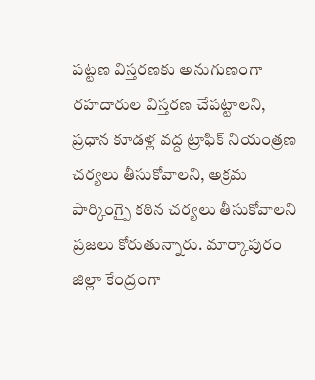పట్టణ విస్తరణకు అనుగుణంగా రహదారుల విస్తరణ చేపట్టాలని, ప్రధాన కూడళ్ల వద్ద ట్రాఫిక్ నియంత్రణ చర్యలు తీసుకోవాలని, అక్రమ పార్కింగ్పై కఠిన చర్యలు తీసుకోవాలని ప్రజలు కోరుతున్నారు. మార్కాపురం జిల్లా కేంద్రంగా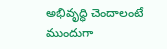అభివృద్ధి చెందాలంటే ముందుగా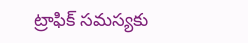ట్రాఫిక్ సమస్యకు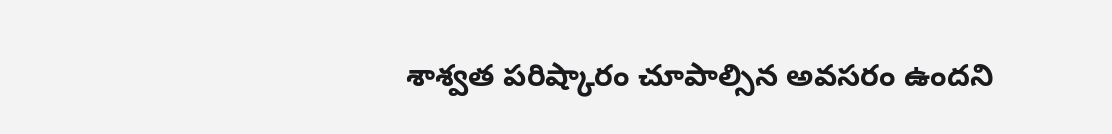శాశ్వత పరిష్కారం చూపాల్సిన అవసరం ఉందని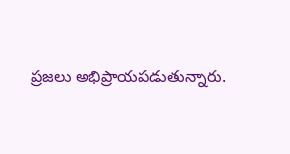ప్రజలు అభిప్రాయపడుతున్నారు.